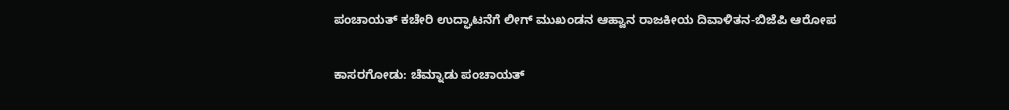ಪಂಚಾಯತ್ ಕಚೇರಿ ಉದ್ಘಾಟನೆಗೆ ಲೀಗ್ ಮುಖಂಡನ ಆಹ್ವಾನ ರಾಜಕೀಯ ದಿವಾಳಿತನ-ಬಿಜೆಪಿ ಆರೋಪ

ಕಾಸರಗೋಡು: ಚೆಮ್ನಾಡು ಪಂಚಾಯತ್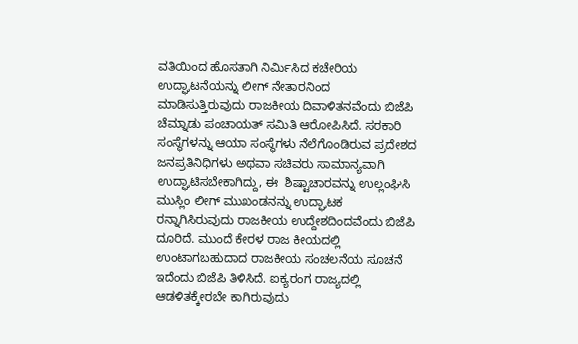ವತಿಯಿಂದ ಹೊಸತಾಗಿ ನಿರ್ಮಿಸಿದ ಕಚೇರಿಯ ಉದ್ಘಾಟನೆಯನ್ನು ಲೀಗ್ ನೇತಾರನಿಂದ ಮಾಡಿಸುತ್ತಿರುವುದು ರಾಜಕೀಯ ದಿವಾಳಿತನವೆಂದು ಬಿಜೆಪಿ ಚೆಮ್ನಾಡು ಪಂಚಾಯತ್ ಸಮಿತಿ ಆರೋಪಿಸಿದೆ. ಸರಕಾರಿ ಸಂಸ್ಥೆಗಳನ್ನು ಆಯಾ ಸಂಸ್ಥೆಗಳು ನೆಲೆಗೊಂಡಿರುವ ಪ್ರದೇಶದ ಜನಪ್ರತಿನಿಧಿಗಳು ಅಥವಾ ಸಚಿವರು ಸಾಮಾನ್ಯವಾಗಿ ಉದ್ಘಾಟಿಸಬೇಕಾಗಿದ್ದು, ಈ  ಶಿಷ್ಟಾಚಾರವನ್ನು ಉಲ್ಲಂಘಿಸಿ ಮುಸ್ಲಿಂ ಲೀಗ್ ಮುಖಂಡನನ್ನು ಉದ್ಘಾಟಕ ರನ್ನಾಗಿಸಿರುವುದು ರಾಜಕೀಯ ಉದ್ದೇಶದಿಂದವೆಂದು ಬಿಜೆಪಿ ದೂರಿದೆ. ಮುಂದೆ ಕೇರಳ ರಾಜ ಕೀಯದಲ್ಲಿ ಉಂಟಾಗಬಹುದಾದ ರಾಜಕೀಯ ಸಂಚಲನೆಯ ಸೂಚನೆ ಇದೆಂದು ಬಿಜೆಪಿ ತಿಳಿಸಿದೆ. ಐಕ್ಯರಂಗ ರಾಜ್ಯದಲ್ಲಿ ಆಡಳಿತಕ್ಕೇರಬೇ ಕಾಗಿರುವುದು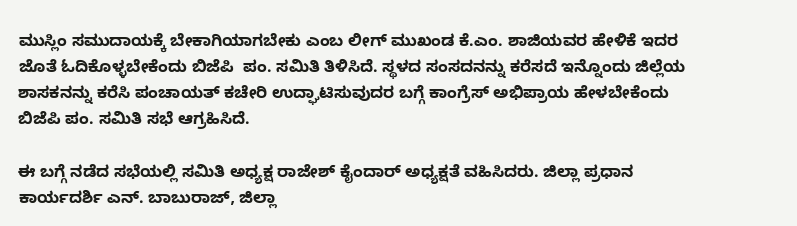ಮುಸ್ಲಿಂ ಸಮುದಾಯಕ್ಕೆ ಬೇಕಾಗಿಯಾಗಬೇಕು ಎಂಬ ಲೀಗ್ ಮುಖಂಡ ಕೆ.ಎಂ. ಶಾಜಿಯವರ ಹೇಳಿಕೆ ಇದರ ಜೊತೆ ಓದಿಕೊಳ್ಳಬೇಕೆಂದು ಬಿಜೆಪಿ  ಪಂ. ಸಮಿತಿ ತಿಳಿಸಿದೆ. ಸ್ಥಳದ ಸಂಸದನನ್ನು ಕರೆಸದೆ ಇನ್ನೊಂದು ಜಿಲ್ಲೆಯ ಶಾಸಕನನ್ನು ಕರೆಸಿ ಪಂಚಾಯತ್ ಕಚೇರಿ ಉದ್ಘಾಟಿಸುವುದರ ಬಗ್ಗೆ ಕಾಂಗ್ರೆಸ್ ಅಭಿಪ್ರಾಯ ಹೇಳಬೇಕೆಂದು ಬಿಜೆಪಿ ಪಂ. ಸಮಿತಿ ಸಭೆ ಆಗ್ರಹಿಸಿದೆ.

ಈ ಬಗ್ಗೆ ನಡೆದ ಸಭೆಯಲ್ಲಿ ಸಮಿತಿ ಅಧ್ಯಕ್ಷ ರಾಜೇಶ್ ಕೈಂದಾರ್ ಅಧ್ಯಕ್ಷತೆ ವಹಿಸಿದರು. ಜಿಲ್ಲಾ ಪ್ರಧಾನ ಕಾರ್ಯದರ್ಶಿ ಎನ್. ಬಾಬುರಾಜ್, ಜಿಲ್ಲಾ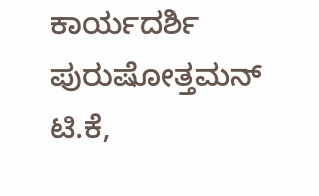ಕಾರ್ಯದರ್ಶಿ ಪುರುಷೋತ್ತಮನ್ ಟಿ.ಕೆ,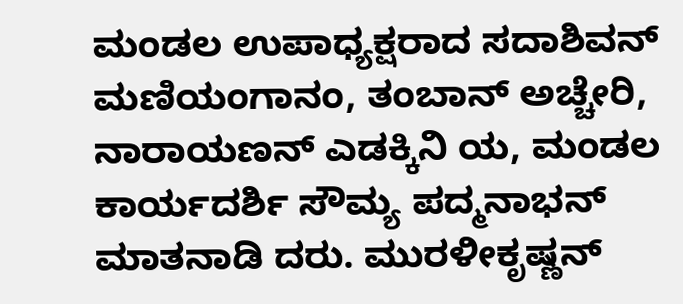ಮಂಡಲ ಉಪಾಧ್ಯಕ್ಷರಾದ ಸದಾಶಿವನ್ ಮಣಿಯಂಗಾನಂ, ತಂಬಾನ್ ಅಚ್ಚೇರಿ, ನಾರಾಯಣನ್ ಎಡಕ್ಕಿನಿ ಯ, ಮಂಡಲ ಕಾರ್ಯದರ್ಶಿ ಸೌಮ್ಯ ಪದ್ಮನಾಭನ್ ಮಾತನಾಡಿ ದರು. ಮುರಳೀಕೃಷ್ಣನ್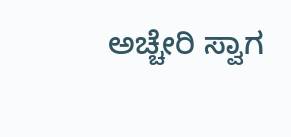ಅಚ್ಚೇರಿ ಸ್ವಾಗ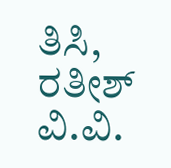ತಿಸಿ, ರತೀಶ್ ವಿ.ವಿ.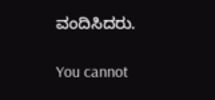ವಂದಿಸಿದರು.

You cannot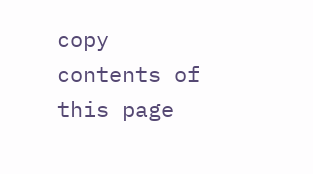copy contents of this page